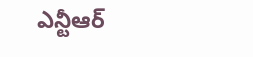ఎన్టీఆర్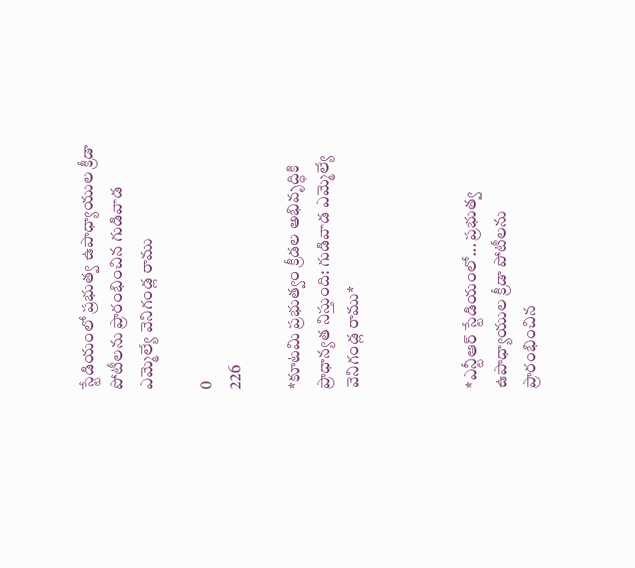స్టేడియంలో ప్రభుత్వ ఉపాధ్యాయుల క్రీడా పోటీలను ప్రారంభించిన గుడివాడ ఎమ్మెల్యే వెనిగండ్ల రాము

0
226

*కూటమి ప్రభుత్వం క్రీడల అభివృద్ధికి ప్రాధాన్యత నిస్తుంది: గుడివాడ ఎమ్మెల్యే వెనిగండ్ల రాము*



*ఎన్టీఆర్ స్టేడియంలో... ప్రభుత్వ ఉపాధ్యాయుల క్రీడా పోటీలను ప్రారంభించిన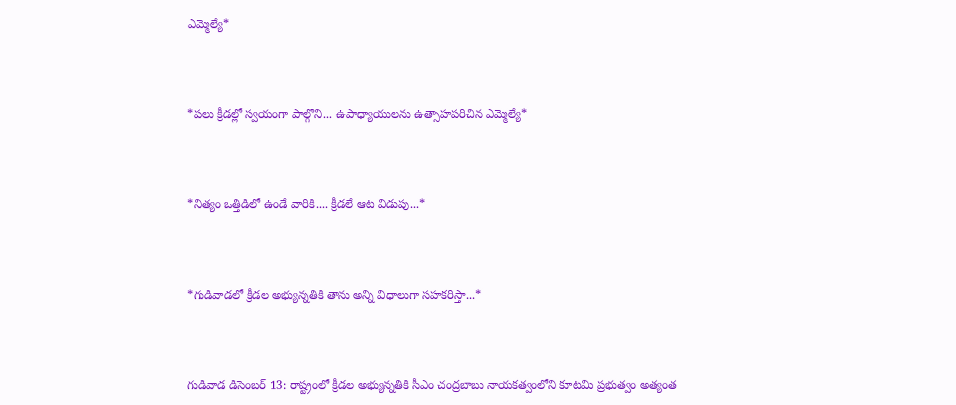ఎమ్మెల్యే*



*పలు క్రీడల్లో స్వయంగా పాల్గొని... ఉపాధ్యాయులను ఉత్సాహపరిచిన ఎమ్మెల్యే*



*నిత్యం ఒత్తిడిలో ఉండే వారికి.... క్రీడలే ఆట విడుపు...*



*గుడివాడలో క్రీడల అభ్యున్నతికి తాను అన్ని విధాలుగా సహకరిస్తా...*



గుడివాడ డిసెంబర్ 13: రాష్ట్రంలో క్రీడల అభ్యున్నతికి సీఎం చంద్రబాబు నాయకత్వంలోని కూటమి ప్రభుత్వం అత్యంత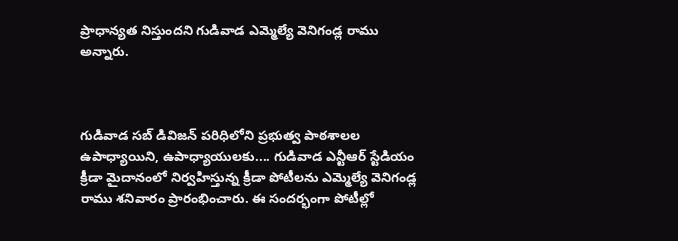ప్రాధాన్యత నిస్తుందని గుడివాడ ఎమ్మెల్యే వెనిగండ్ల రాము అన్నారు.



గుడివాడ సబ్ డివిజన్ పరిధిలోని ప్రభుత్వ పాఠశాలల ఉపాధ్యాయిని, ఉపాధ్యాయులకు.... గుడివాడ ఎన్టీఆర్ స్టేడియం క్రీడా మైదానంలో నిర్వహిస్తున్న క్రీడా పోటీలను ఎమ్మెల్యే వెనిగండ్ల రాము శనివారం ప్రారంభించారు. ఈ సందర్భంగా పోటీల్లో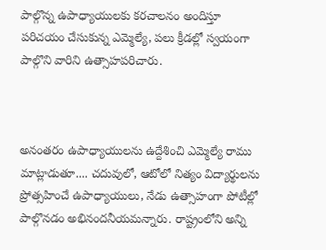పాల్గొన్న ఉపాధ్యాయులకు కరచాలనం అందిస్తూ పరిచయం చేసుకున్న ఎమ్మెల్యే, పలు క్రీడల్లో స్వయంగా పాల్గొని వారిని ఉత్సాహపరిచారు.



అనంతరం ఉపాధ్యాయులను ఉద్దేశించి ఎమ్మెల్యే రాము మాట్లాడుతూ.... చదువులో, ఆటోలో నిత్యం విద్యార్థులను ప్రోత్సహించే ఉపాధ్యాయులు, నేడు ఉత్సాహంగా పోటీల్లో పాల్గొనడం అభినందనీయమన్నారు. రాష్ట్రంలోని అన్ని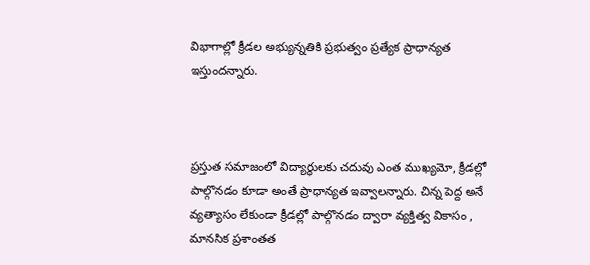విభాగాల్లో క్రీడల అభ్యున్నతికి ప్రభుత్వం ప్రత్యేక ప్రాధాన్యత ఇస్తుందన్నారు.



ప్రస్తుత సమాజంలో విద్యార్థులకు చదువు ఎంత ముఖ్యమో, క్రీడల్లో పాల్గొనడం కూడా అంతే ప్రాధాన్యత ఇవ్వాలన్నారు. చిన్న పెద్ద అనే వ్యత్యాసం లేకుండా క్రీడల్లో పాల్గొనడం ద్వారా వ్యక్తిత్వ వికాసం , మానసిక ప్రశాంతత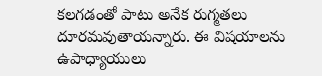కలగడంతో పాటు అనేక రుగ్మతలు దూరమవుతాయన్నారు. ఈ విషయాలను ఉపాధ్యాయులు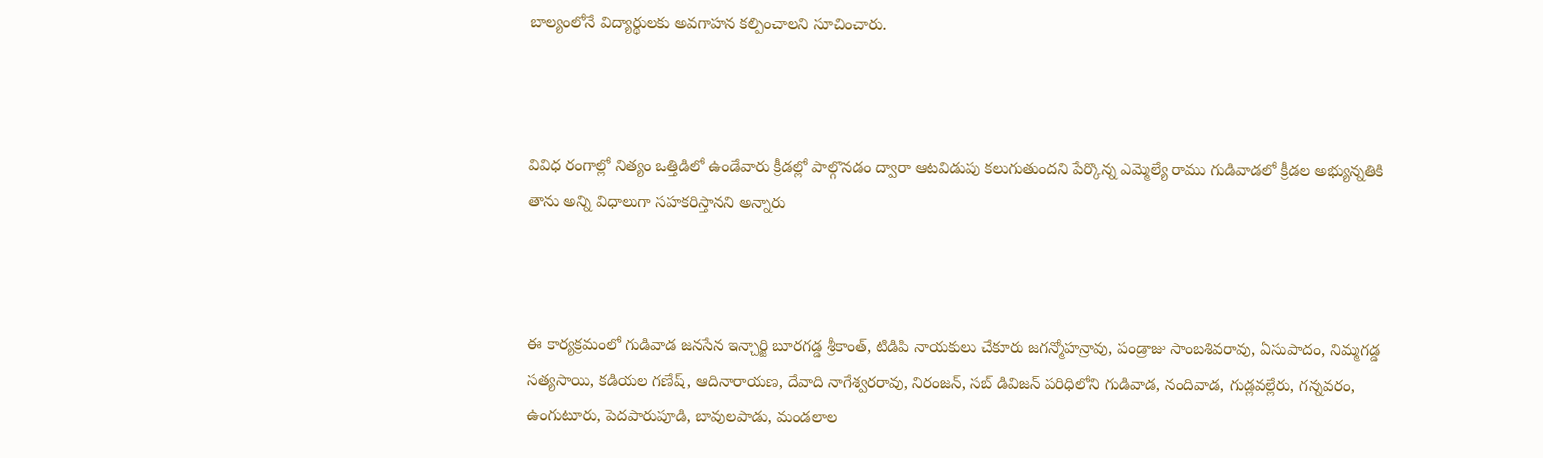బాల్యంలోనే విద్యార్థులకు అవగాహన కల్పించాలని సూచించారు.



వివిధ రంగాల్లో నిత్యం ఒత్తిడిలో ఉండేవారు క్రీడల్లో పాల్గొనడం ద్వారా ఆటవిడుపు కలుగుతుందని పేర్కొన్న ఎమ్మెల్యే రాము గుడివాడలో క్రీడల అభ్యున్నతికి తాను అన్ని విధాలుగా సహకరిస్తానని అన్నారు



ఈ కార్యక్రమంలో గుడివాడ జనసేన ఇన్చార్జి బూరగడ్డ శ్రీకాంత్, టిడిపి నాయకులు చేకూరు జగన్మోహన్రావు, పండ్రాజు సాంబశివరావు, ఏసుపాదం, నిమ్మగడ్డ సత్యసాయి, కడియల గణేష్, ఆదినారాయణ, దేవాది నాగేశ్వరరావు, నిరంజన్, సబ్ డివిజన్ పరిధిలోని గుడివాడ, నందివాడ, గుడ్లవల్లేరు, గన్నవరం, ఉంగుటూరు, పెదపారుపూడి, బావులపాడు, మండలాల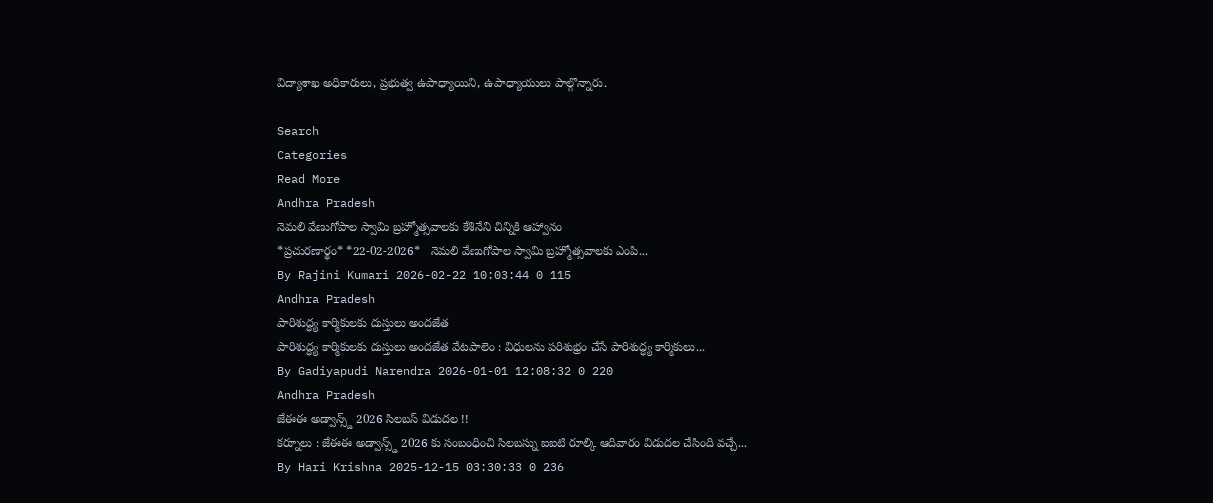విద్యాశాఖ అధికారులు, ప్రభుత్వ ఉపాధ్యాయిని, ఉపాధ్యాయులు పాల్గొన్నారు.

Search
Categories
Read More
Andhra Pradesh
నెమలి వేణుగోపాల స్వామి బ్రహ్మోత్సవాలకు కేశినేని చిన్నికి ఆహ్వానం
*ప్ర‌చుర‌ణార్థం* *22-02-2026*   నెమలి వేణుగోపాల స్వామి బ్రహ్మోత్సవాలకు ఎంపి...
By Rajini Kumari 2026-02-22 10:03:44 0 115
Andhra Pradesh
పారిశుద్ధ్య కార్మికులకు దుస్తులు అందజేత
పారిశుద్ధ్య కార్మికులకు దుస్తులు అందజేత వేటపాలెం : విధులను పరిశుభ్రం చేసే పారిశుద్ధ్య కార్మికులు...
By Gadiyapudi Narendra 2026-01-01 12:08:32 0 220
Andhra Pradesh
జేఈఈ అడ్వాన్స్డ్ 2026 సిలబస్ విడుదల !!
కర్నూలు : జేఈఈ అడ్వాన్స్డ్ 2026 కు సంబంధించి సిలబస్ను ఐఐటి రూల్కి ఆదివారం విడుదల చేసింది వచ్చే...
By Hari Krishna 2025-12-15 03:30:33 0 236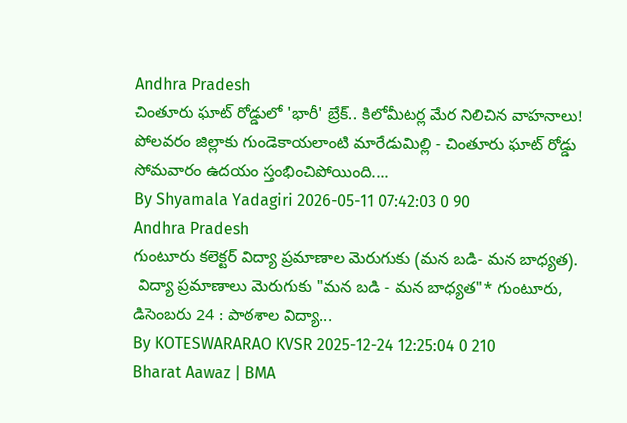Andhra Pradesh
చింతూరు ఘాట్ రోడ్డులో 'భారీ' బ్రేక్.. కిలోమీటర్ల మేర నిలిచిన వాహనాలు!
పోలవరం జిల్లాకు గుండెకాయలాంటి మారేడుమిల్లి - చింతూరు ఘాట్ రోడ్డు సోమవారం ఉదయం స్తంభించిపోయింది....
By Shyamala Yadagiri 2026-05-11 07:42:03 0 90
Andhra Pradesh
గుంటూరు కలెక్టర్ విద్యా ప్రమాణాల మెరుగుకు (మన బడి- మన బాధ్యత).
 విద్యా ప్రమాణాలు మెరుగుకు "మన బడి - మన బాధ్యత"* గుంటూరు, డిసెంబరు 24 : పాఠశాల విద్యా...
By KOTESWARARAO KVSR 2025-12-24 12:25:04 0 210
Bharat Aawaz | BMA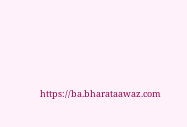https://ba.bharataawaz.com